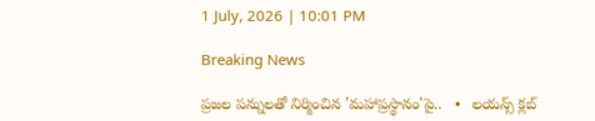1 July, 2026 | 10:01 PM

Breaking News

ప్రజల పన్నులతో నిర్మించిన 'మహాప్రస్థానం'పై..   •   లయన్స్ క్లబ్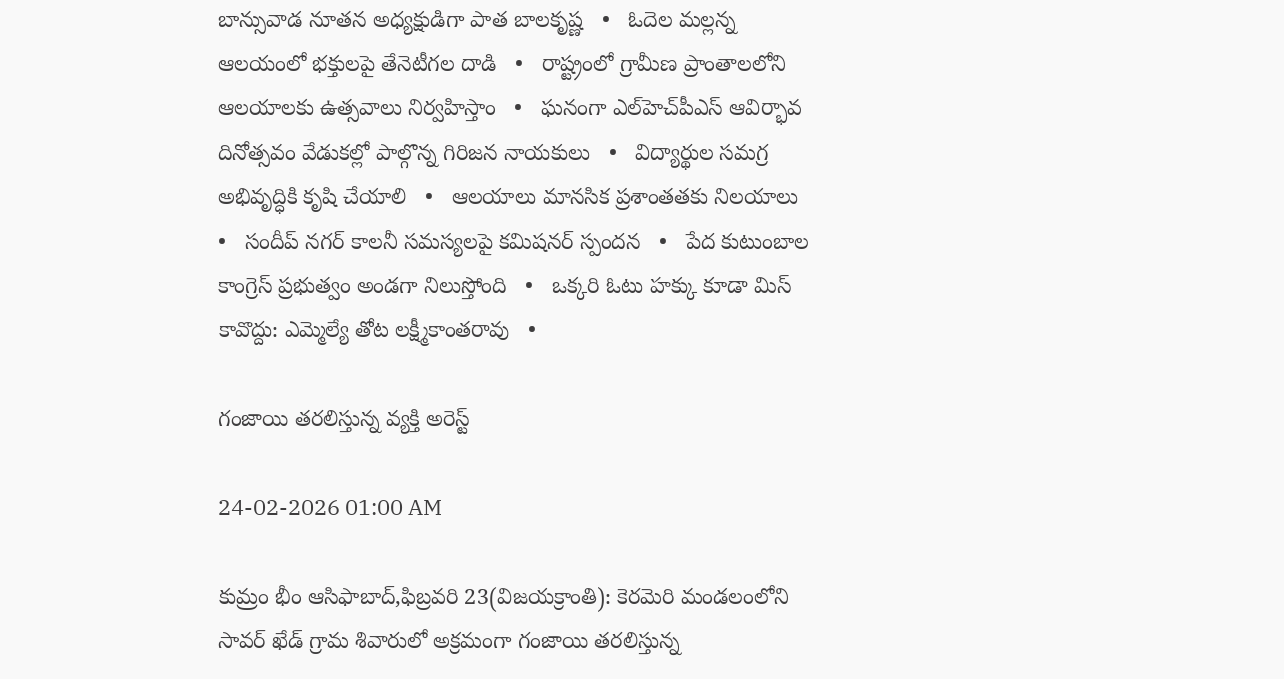బాన్సువాడ నూతన అధ్యక్షుడిగా పాత బాలకృష్ణ   •   ఓదెల మల్లన్న ఆలయంలో భక్తులపై తేనెటీగల దాడి   •   రాష్ట్రంలో గ్రామీణ ప్రాంతాలలోని ఆలయాలకు ఉత్సవాలు నిర్వహిస్తాం   •   ఘనంగా ఎల్‌హెచ్‌పీఎస్ ఆవిర్భావ దినోత్సవం వేడుకల్లో పాల్గొన్న గిరిజన నాయకులు   •   విద్యార్థుల సమగ్ర అభివృద్ధికి కృషి చేయాలి   •   ఆలయాలు మానసిక ప్రశాంతతకు నిలయాలు   •   సందీప్ నగర్ కాలనీ సమస్యలపై కమిషనర్ స్పందన   •   పేద కుటుంబాల కాంగ్రెస్ ప్రభుత్వం అండగా నిలుస్తోంది   •   ఒక్కరి ఓటు హక్కు కూడా మిస్ కావొద్దు: ఎమ్మెల్యే తోట లక్ష్మీకాంతరావు   •

గంజాయి తరలిస్తున్న వ్యక్తి అరెస్ట్

24-02-2026 01:00 AM

కుమ్రం భీం ఆసిఫాబాద్,ఫిబ్రవరి 23(విజయక్రాంతి): కెరమెరి మండలంలోని సావర్ ఖేడ్ గ్రామ శివారులో అక్రమంగా గంజాయి తరలిస్తున్న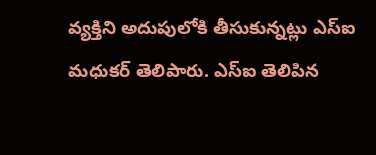వ్యక్తిని అదుపులోకి తీసుకున్నట్లు ఎస్‌ఐ మధుకర్ తెలిపారు. ఎస్‌ఐ తెలిపిన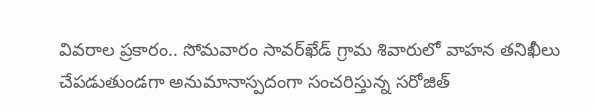వివరాల ప్రకారం.. సోమవారం సావర్‌ఖేడ్ గ్రామ శివారులో వాహన తనిఖీలు చేపడుతుండగా అనుమానాస్పదంగా సంచరిస్తున్న సరోజిత్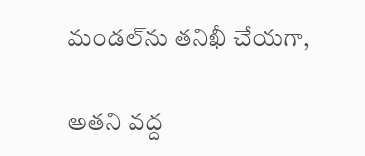మండల్‌ను తనిఖీ చేయగా,

అతని వద్ద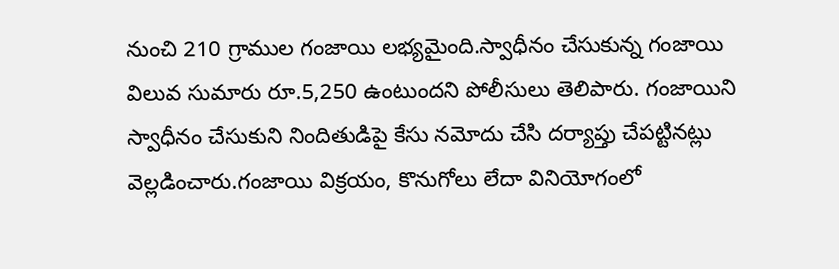నుంచి 210 గ్రాముల గంజాయి లభ్యమైంది.స్వాధీనం చేసుకున్న గంజాయి విలువ సుమారు రూ.5,250 ఉంటుందని పోలీసులు తెలిపారు. గంజాయిని స్వాధీనం చేసుకుని నిందితుడిపై కేసు నమోదు చేసి దర్యాప్తు చేపట్టినట్లు వెల్లడించారు.గంజాయి విక్రయం, కొనుగోలు లేదా వినియోగంలో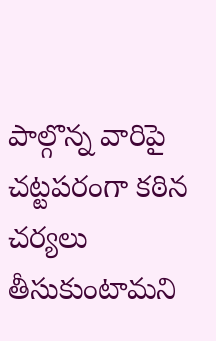పాల్గొన్న వారిపై చట్టపరంగా కఠిన చర్యలు తీసుకుంటామని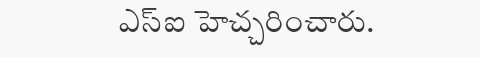ఎస్‌ఐ హెచ్చరించారు.